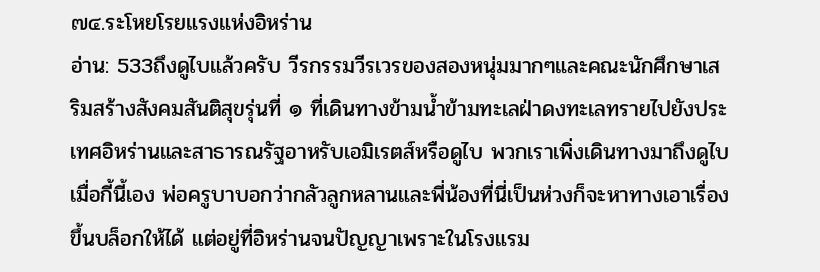๗๔.ระโหยโรยแรงแห่งอิหร่าน
อ่าน: 533ถึงดูไบแล้วครับ วีรกรรมวีรเวรของสองหนุ่มมากๆและคณะนักศึกษาเสริมสร้างสังคมสันติสุขรุ่นที่ ๑ ที่เดินทางข้ามน้ำข้ามทะเลฝ่าดงทะเลทรายไปยังประเทศอิหร่านและสาธารณรัฐอาหรับเอมิเรตส์หรือดูไบ พวกเราเพิ่งเดินทางมาถึงดูไบเมื่อกี้นี้เอง พ่อครูบาบอกว่ากลัวลูกหลานและพี่น้องที่นี่เป็นห่วงก็จะหาทางเอาเรื่องขึ้นบล็อกให้ได้ แต่อยู่ที่อิหร่านจนปัญญาเพราะในโรงแรม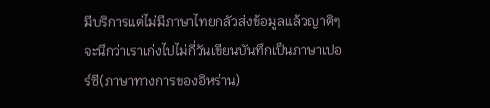มีบริการแต่ไม่มีภาษาไทยกลัวส่งข้อมูลแล้วญาติๆจะนึกว่าเราเก่งไปไม่กี่วันเขียนบันทึกเป็นภาษาเปอร์ซี(ภาษาทางการของอิหร่าน)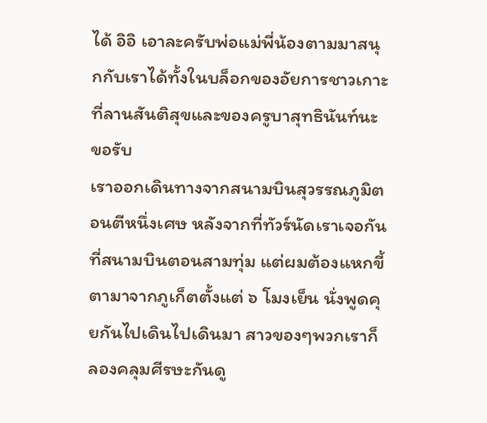ได้ อิอิ เอาละครับพ่อแม่พี่น้องตามมาสนุกกับเราได้ทั้งในบล็อกของอัยการชาวเกาะที่ลานสันติสุขและของครูบาสุทธินันท์นะขอรับ
เราออกเดินทางจากสนามบินสุวรรณภูมิตอนตีหนึ่งเศษ หลังจากที่ทัวร์นัดเราเจอกันที่สนามบินตอนสามทุ่ม แต่ผมต้องแหกขี้ตามาจากภูเก็ตตั้งแต่ ๖ โมงเย็น นั่งพูดคุยกันไปเดินไปเดินมา สาวของๆพวกเราก็ลองคลุมศีรษะกันดู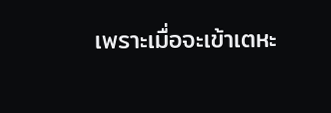เพราะเมื่อจะเข้าเตหะ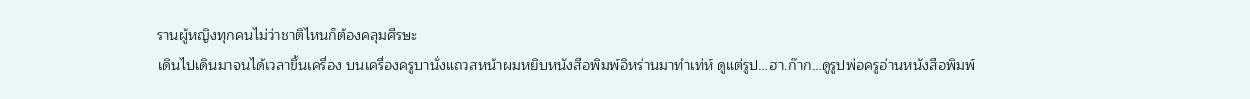รานผู้หญิงทุกคนไม่ว่าชาติไหนก็ต้องคลุมศีรษะ
เดินไปเดินมาจนได้เวลาขึ้นเครื่อง บนเครื่องครูบานั่งแถวสหน้าผมหยิบหนังสือพิมพ์อิหร่านมาทำเท่ห์ ดูแต่รูป…ฮา.ก๊าก…ดูรูปพ่อครูอ่านหนังสือพิมพ์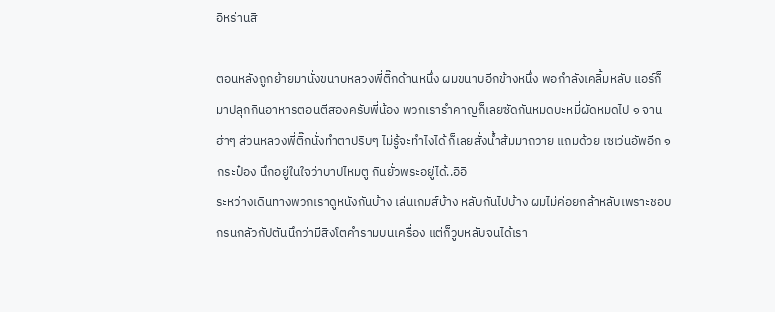อิหร่านสิ

ตอนหลังถูกย้ายมานั่งขนาบหลวงพี่ติ๊กด้านหนึ่ง ผมขนาบอีกข้างหนึ่ง พอกำลังเคลิ้มหลับ แอร์ก็มาปลุกกินอาหารตอนตีสองครับพี่น้อง พวกเรารำคาญก็เลยซัดกันหมดบะหมี่ผัดหมดไป ๑ จาน ฮ่าๆ ส่วนหลวงพี่ติ๊กนั่งทำตาปริบๆ ไม่รู้จะทำไงได้ ก็เลยสั่งน้ำส้มมาถวาย แถมด้วย เซเว่นอัพอีก ๑ กระป๋อง นึกอยู่ในใจว่าบาปไหมตู กินยั่วพระอยู่ได้..อิอิ
ระหว่างเดินทางพวกเราดูหนังกันบ้าง เล่นเกมส์บ้าง หลับกันไปบ้าง ผมไม่ค่อยกล้าหลับเพราะชอบกรนกลัวกัปตันนึกว่ามีสิงโตคำรามบนเครื่อง แต่ก็วูบหลับจนได้เรา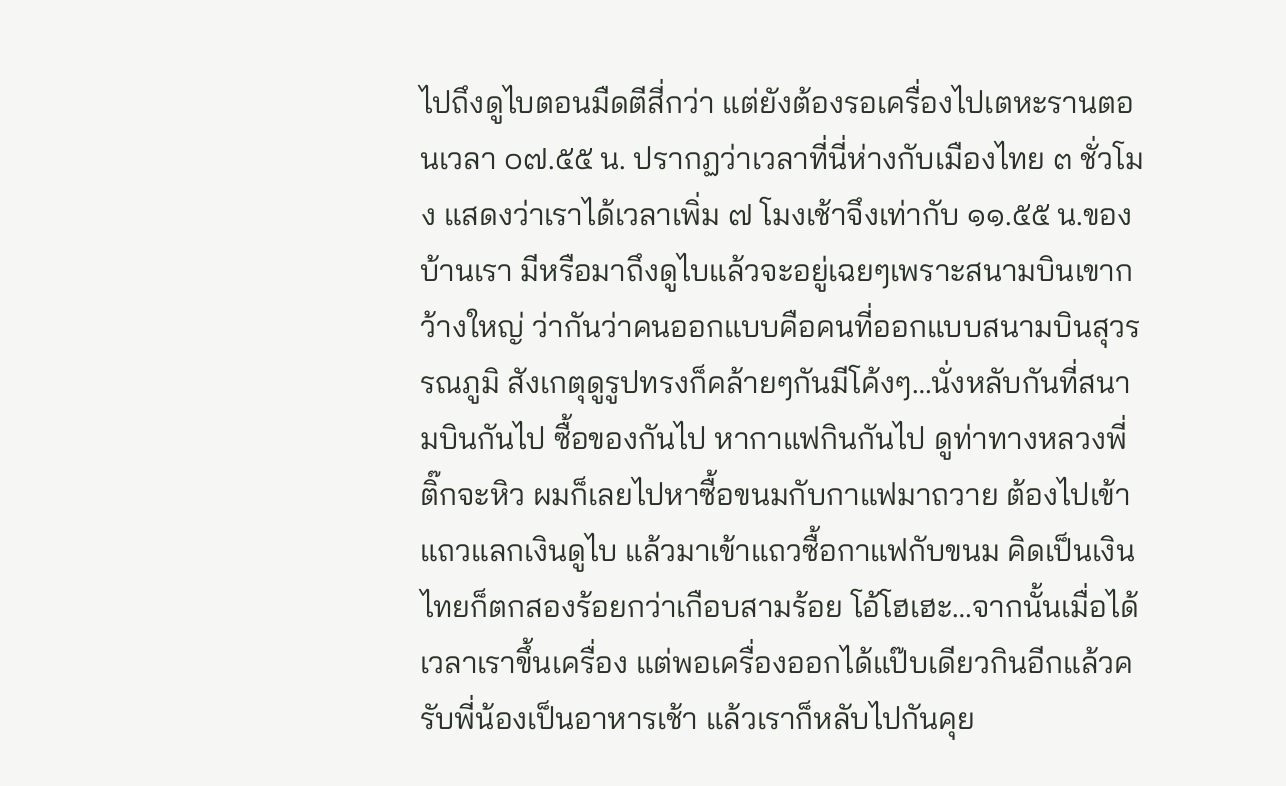ไปถึงดูไบตอนมืดตีสี่กว่า แต่ยังต้องรอเครื่องไปเตหะรานตอนเวลา ๐๗.๕๕ น. ปรากฏว่าเวลาที่นี่ห่างกับเมืองไทย ๓ ชั่วโมง แสดงว่าเราได้เวลาเพิ่ม ๗ โมงเช้าจึงเท่ากับ ๑๑.๕๕ น.ของบ้านเรา มีหรือมาถึงดูไบแล้วจะอยู่เฉยๆเพราะสนามบินเขากว้างใหญ่ ว่ากันว่าคนออกแบบคือคนที่ออกแบบสนามบินสุวรรณภูมิ สังเกตุดูรูปทรงก็คล้ายๆกันมีโค้งๆ…นั่งหลับกันที่สนามบินกันไป ซื้อของกันไป หากาแฟกินกันไป ดูท่าทางหลวงพี่ติ๊กจะหิว ผมก็เลยไปหาซื้อขนมกับกาแฟมาถวาย ต้องไปเข้าแถวแลกเงินดูไบ แล้วมาเข้าแถวซื้อกาแฟกับขนม คิดเป็นเงินไทยก็ตกสองร้อยกว่าเกือบสามร้อย โอ้โฮเฮะ…จากนั้นเมื่อได้เวลาเราขึ้นเครื่อง แต่พอเครื่องออกได้แป๊บเดียวกินอีกแล้วครับพี่น้องเป็นอาหารเช้า แล้วเราก็หลับไปกันคุย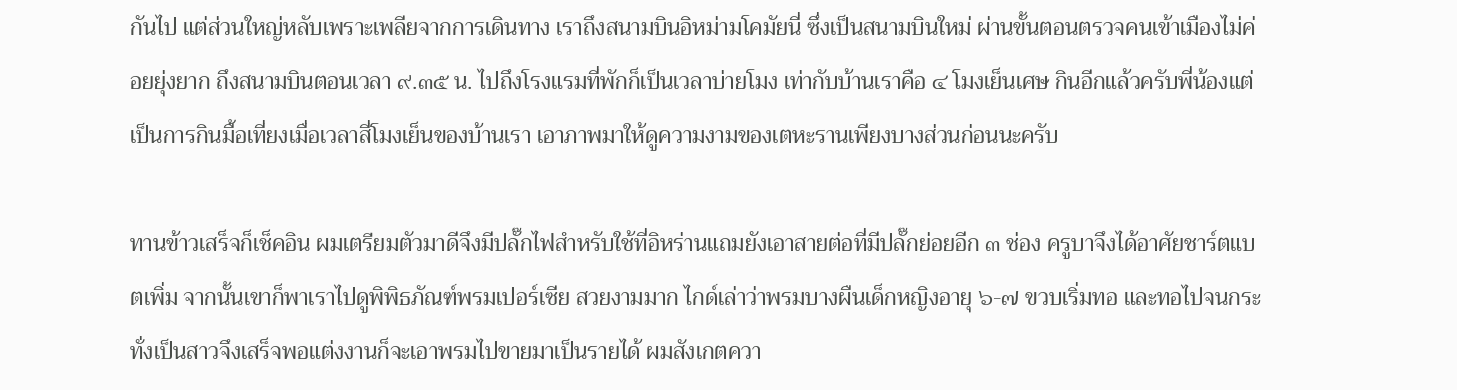กันไป แต่ส่วนใหญ่หลับเพราะเพลียจากการเดินทาง เราถึงสนามบินอิหม่ามโคมัยนี่ ซึ่งเป็นสนามบินใหม่ ผ่านขั้นตอนตรวจคนเข้าเมืองไม่ค่อยยุ่งยาก ถึงสนามบินตอนเวลา ๙.๓๕ น. ไปถึงโรงแรมที่พักก็เป็นเวลาบ่ายโมง เท่ากับบ้านเราคือ ๔ โมงเย็นเศษ กินอีกแล้วครับพี่น้องแต่เป็นการกินมื้อเที่ยงเมื่อเวลาสี่โมงเย็นของบ้านเรา เอาภาพมาให้ดูความงามของเตหะรานเพียงบางส่วนก่อนนะครับ

ทานข้าวเสร็จก็เช็คอิน ผมเตรียมตัวมาดีจึงมีปลั๊กไฟสำหรับใช้ที่อิหร่านแถมยังเอาสายต่อที่มีปลั๊กย่อยอีก ๓ ช่อง ครูบาจึงได้อาศัยชาร์ตแบตเพิ่ม จากนั้นเขาก็พาเราไปดูพิพิธภัณฑ์พรมเปอร์เซีย สวยงามมาก ไกด์เล่าว่าพรมบางผืนเด็กหญิงอายุ ๖-๗ ขวบเริ่มทอ และทอไปจนกระทั่งเป็นสาวจึงเสร็จพอแต่งงานก็จะเอาพรมไปขายมาเป็นรายได้ ผมสังเกตควา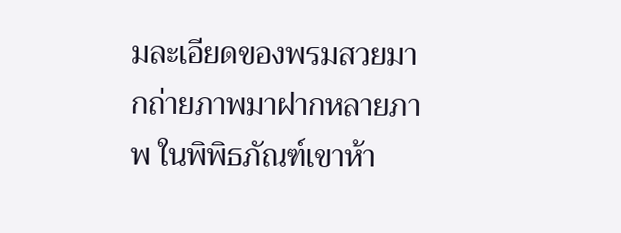มละเอียดของพรมสวยมากถ่ายภาพมาฝากหลายภาพ ในพิพิธภัณฑ์เขาห้า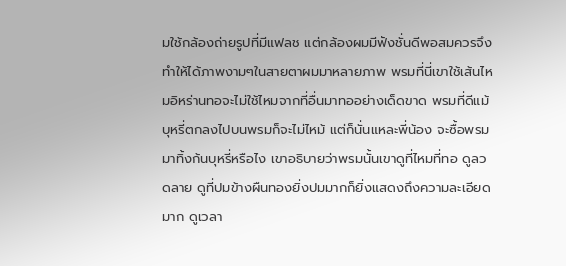มใช้กล้องถ่ายรูปที่มีแฟลช แต่กล้องผมมีฟังชั่นดีพอสมควรจึงทำให้ได้ภาพงามๆในสายตาผมมาหลายภาพ พรมที่นี่เขาใช้เส้นไหมอิหร่านทอจะไม่ใช้ไหมจากที่อื่นมาทออย่างเด็ดขาด พรมที่ดีแม้บุหรี่ตกลงไปบนพรมก็จะไม่ไหม้ แต่ก็นั่นแหละพี่น้อง จะซื้อพรมมาทิ้งก้นบุหรี่หรือไง เขาอธิบายว่าพรมนั้นเขาดูที่ไหมที่ทอ ดูลวดลาย ดูที่ปมข้างผืนทองยิ่งปมมากก็ยิ่งแสดงถึงความละเอียดมาก ดูเวลา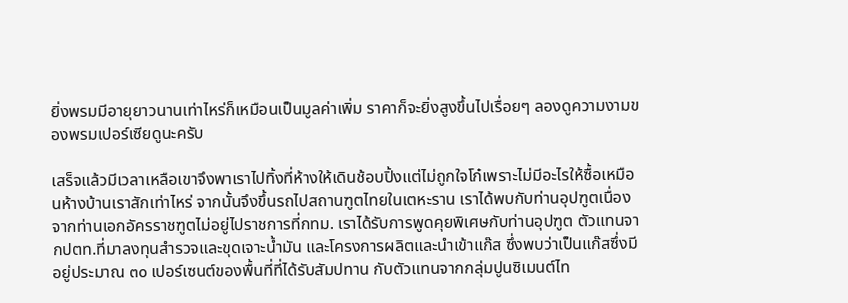ยิ่งพรมมีอายุยาวนานเท่าไหร่ก็เหมือนเป็นมูลค่าเพิ่ม ราคาก็จะยิ่งสูงขึ้นไปเรื่อยๆ ลองดูความงามของพรมเปอร์เซียดูนะครับ

เสร็จแล้วมีเวลาเหลือเขาจึงพาเราไปทิ้งที่ห้างให้เดินช้อบปิ้งแต่ไม่ถูกใจโก๋เพราะไม่มีอะไรให้ซื้อเหมือนห้างบ้านเราสักเท่าไหร่ จากนั้นจึงขึ้นรถไปสถานฑูตไทยในเตหะราน เราได้พบกับท่านอุปฑูตเนื่องจากท่านเอกอัครราชฑูตไม่อยู่ไปราชการที่กทม. เราได้รับการพูดคุยพิเศษกับท่านอุปฑูต ตัวแทนจากปตท.ที่มาลงทุนสำรวจและขุดเจาะน้ำมัน และโครงการผลิตและนำเข้าแก๊ส ซึ่งพบว่าเป็นแก๊สซึ่งมีอยู่ประมาณ ๓๐ เปอร์เซนต์ของพื้นที่ที่ได้รับสัมปทาน กับตัวแทนจากกลุ่มปูนซิเมนต์ไท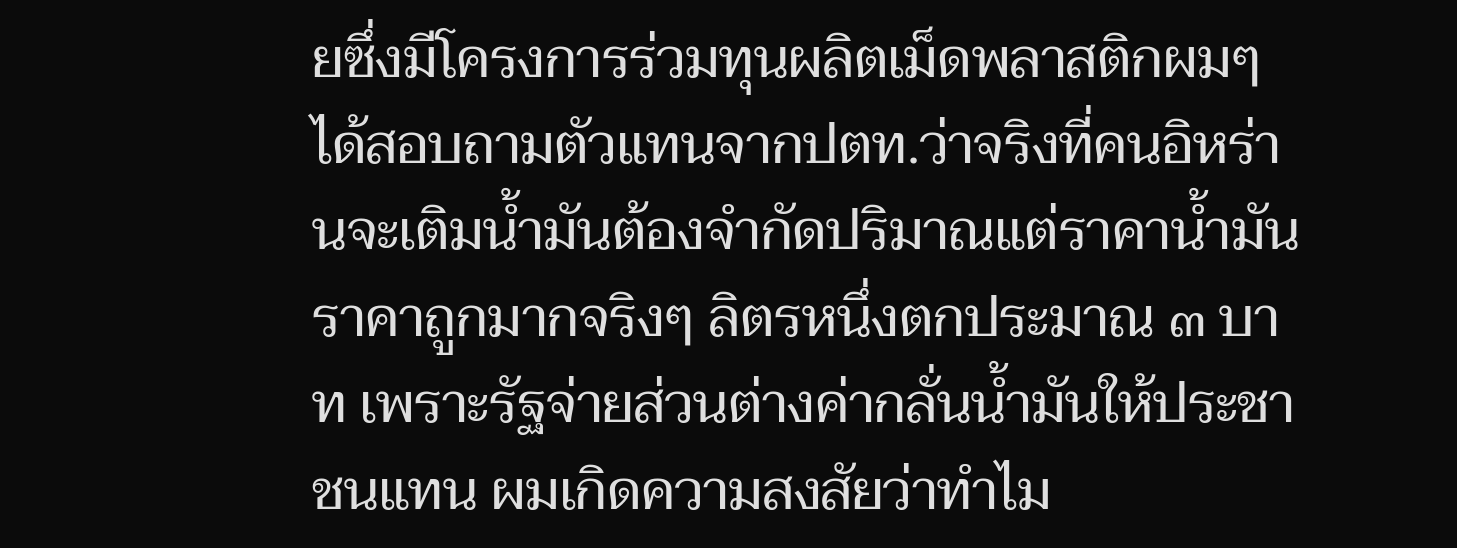ยซึ่งมีโครงการร่วมทุนผลิตเม็ดพลาสติกผมๆได้สอบถามตัวแทนจากปตท.ว่าจริงที่คนอิหร่านจะเติมน้ำมันต้องจำกัดปริมาณแต่ราคาน้ำมันราคาถูกมากจริงๆ ลิตรหนึ่งตกประมาณ ๓ บาท เพราะรัฐจ่ายส่วนต่างค่ากลั่นน้ำมันให้ประชาชนแทน ผมเกิดความสงสัยว่าทำไม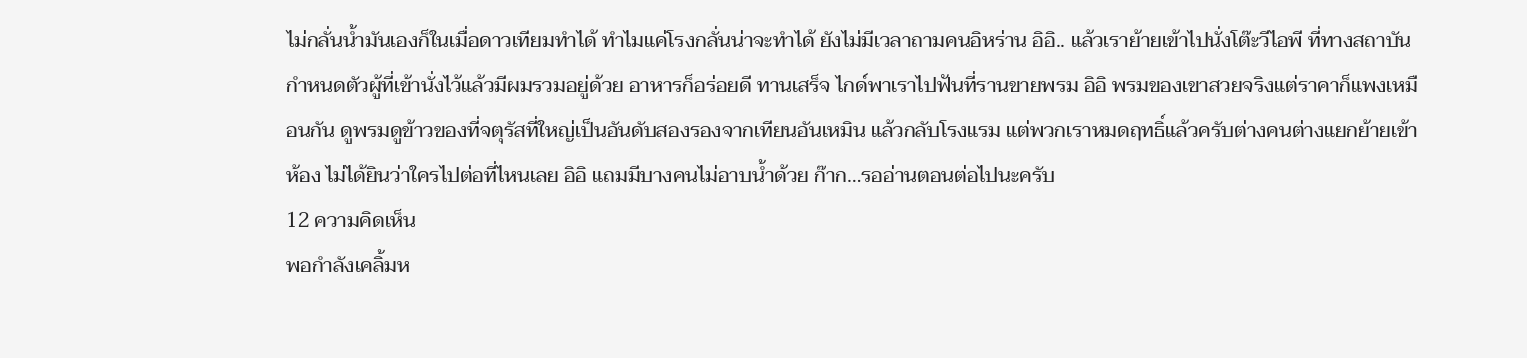ไม่กลั่นน้ำมันเองก็ในเมื่อดาวเทียมทำได้ ทำไมแค่โรงกลั่นน่าจะทำได้ ยังไม่มีเวลาถามคนอิหร่าน อิอิ.. แล้วเราย้ายเข้าไปนั่งโต๊ะวีไอพี ที่ทางสถาบันกำหนดตัวผู้ที่เข้านั่งไว้แล้วมีผมรวมอยู่ด้วย อาหารก็อร่อยดี ทานเสร็จ ไกด์พาเราไปฟันที่รานขายพรม อิอิ พรมของเขาสวยจริงแต่ราคาก็แพงเหมือนกัน ดูพรมดูข้าวของที่จตุรัสที่ใหญ่เป็นอันดับสองรองจากเทียนอันเหมิน แล้วกลับโรงแรม แต่พวกเราหมดฤทธิ์แล้วครับต่างคนต่างแยกย้ายเข้าห้อง ไม่ได้ยินว่าใครไปต่อที่ไหนเลย อิอิ แถมมีบางคนไม่อาบน้ำด้วย ก๊าก…รออ่านตอนต่อไปนะครับ
12 ความคิดเห็น
พอกำลังเคลิ้มห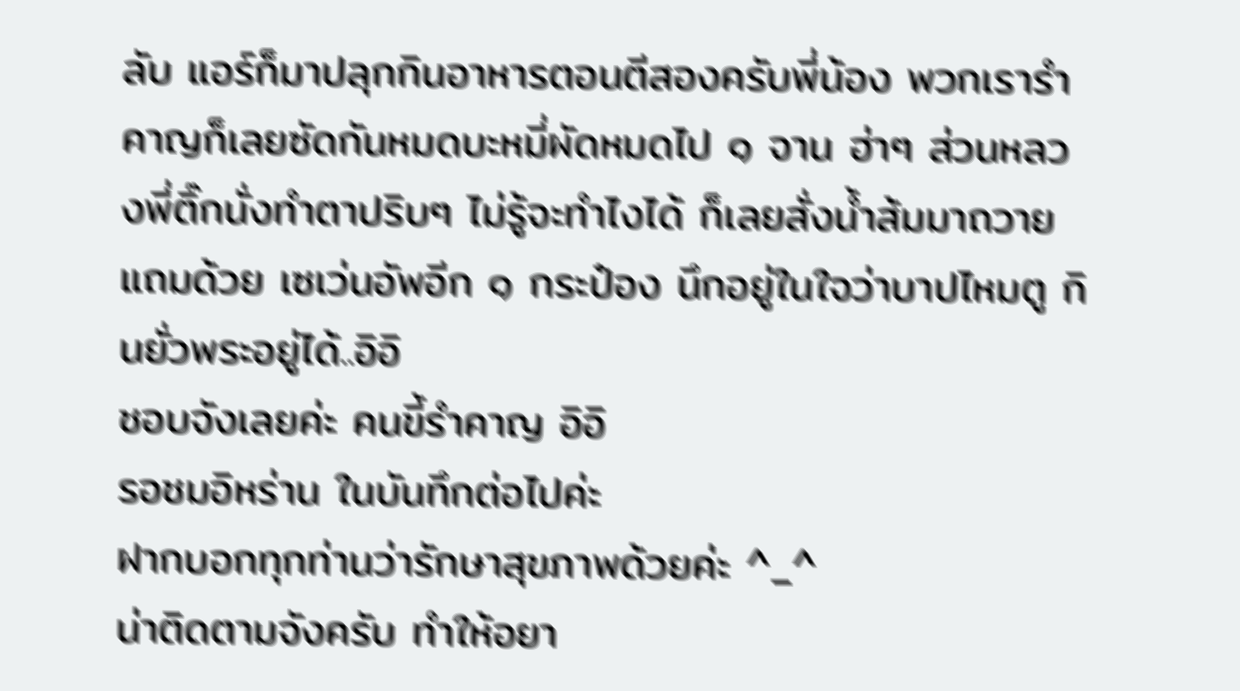ลับ แอร์ก็มาปลุกกินอาหารตอนตีสองครับพี่น้อง พวกเรารำคาญก็เลยซัดกันหมดบะหมี่ผัดหมดไป ๑ จาน ฮ่าๆ ส่วนหลวงพี่ติ๊กนั่งทำตาปริบๆ ไม่รู้จะทำไงได้ ก็เลยสั่งน้ำส้มมาถวาย แถมด้วย เซเว่นอัพอีก ๑ กระป๋อง นึกอยู่ในใจว่าบาปไหมตู กินยั่วพระอยู่ได้..อิอิ
ชอบจังเลยค่ะ คนขี้รำคาญ อิอิ
รอชมอิหร่าน ในบันทึกต่อไปค่ะ
ฝากบอกทุกท่านว่ารักษาสุขภาพด้วยค่ะ ^_^
น่าติดตามจังครับ ทำให้อยา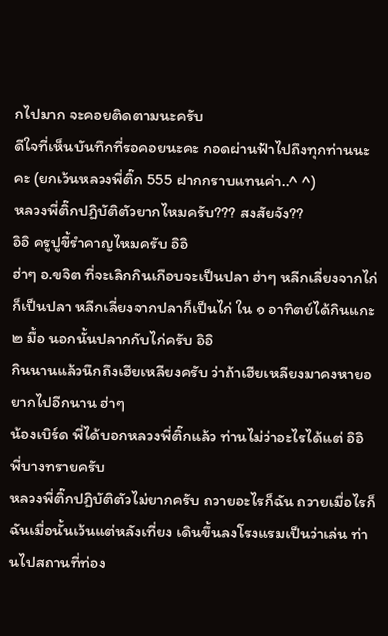กไปมาก จะคอยติดตามนะครับ
ดีใจที่เห็นบันทึกที่รอคอยนะคะ กอดผ่านฟ้าไปถึงทุกท่านนะคะ (ยกเว้นหลวงพี่ติ๊ก 555 ฝากกราบแทนค่า..^ ^)
หลวงพี่ติ๊กปฏิบัติตัวยากไหมครับ??? สงสัยจัง??
อิอิ ครูปูขี้รำคาญไหมครับ อิอิ
ฮ่าๆ อ.ขจิต ที่จะเลิกกินเกือบจะเป็นปลา ฮ่าๆ หลีกเลี่ยงจากไก่ก็เป็นปลา หลีกเลี่ยงจากปลาก็เป็นไก่ ใน ๑ อาทิตย์ได้กินแกะ ๒ มื้อ นอกนั้นปลากกับไก่ครับ อิอิ
กินนานแล้วนึกถึงเฮียเหลียงครับ ว่าถ้าเฮียเหลียงมาคงหายอยากไปอีกนาน ฮ่าๆ
น้องเบิร์ด พี่ได้บอกหลวงพี่ติ๊กแล้ว ท่านไม่ว่าอะไรได้แต่ อิอิ
พี่บางทรายครับ
หลวงพี่ติ๊กปฏิบัติตัวไม่ยากครับ ถวายอะไรก็ฉัน ถวายเมื่อไรก็ฉันเมื่อนั้นเว้นแต่หลังเที่ยง เดินขึ้นลงโรงแรมเป็นว่าเล่น ท่านไปสถานที่ท่อง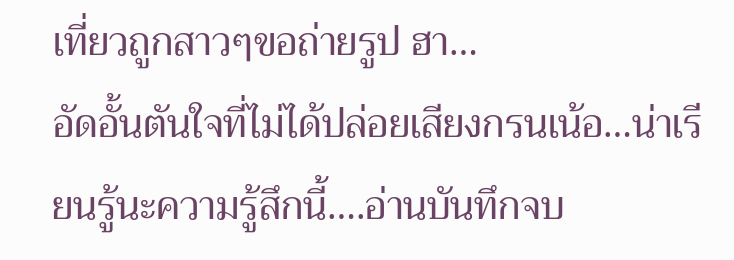เที่ยวถูกสาวๆขอถ่ายรูป ฮา…
อัดอั้นตันใจที่ไม่ได้ปล่อยเสียงกรนเน้อ…น่าเรียนรู้นะความรู้สึกนี้….อ่านบันทึกจบ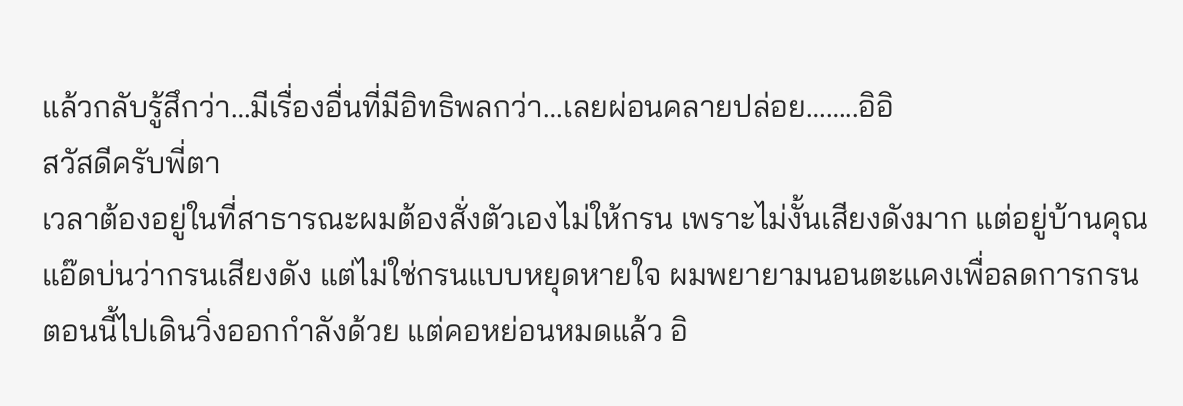แล้วกลับรู้สึกว่า…มีเรื่องอื่นที่มีอิทธิพลกว่า…เลยผ่อนคลายปล่อย……..อิอิ
สวัสดีครับพี่ตา
เวลาต้องอยู่ในที่สาธารณะผมต้องสั่งตัวเองไม่ให้กรน เพราะไม่งั้นเสียงดังมาก แต่อยู่บ้านคุณแอ๊ดบ่นว่ากรนเสียงดัง แต่ไม่ใช่กรนแบบหยุดหายใจ ผมพยายามนอนตะแคงเพื่อลดการกรน ตอนนี้ไปเดินวิ่งออกกำลังด้วย แต่คอหย่อนหมดแล้ว อิ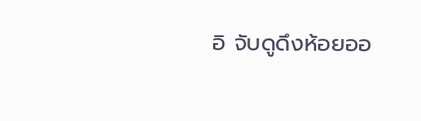อิ จับดูดึงห้อยออ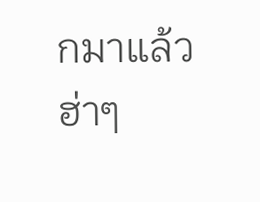กมาแล้ว ฮ่าๆ